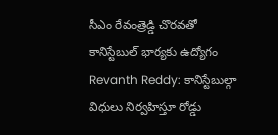సీఎం రేవంత్రెడ్డి చొరవతో కానిస్టేబుల్ భార్యకు ఉద్యోగం
Revanth Reddy: కానిస్టేబుల్గా విధులు నిర్వహిస్తూ రోడ్డు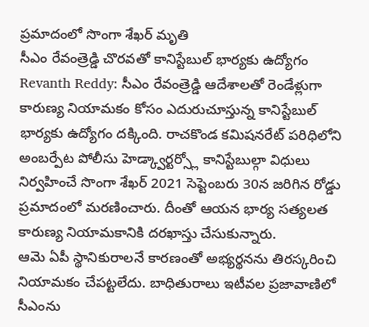ప్రమాదంలో సొంగా శేఖర్ మృతి
సీఎం రేవంత్రెడ్డి చొరవతో కానిస్టేబుల్ భార్యకు ఉద్యోగం
Revanth Reddy: సీఎం రేవంత్రెడ్డి ఆదేశాలతో రెండేళ్లుగా కారుణ్య నియామకం కోసం ఎదురుచూస్తున్న కానిస్టేబుల్ భార్యకు ఉద్యోగం దక్కింది. రాచకొండ కమిషనరేట్ పరిధిలోని అంబర్పేట పోలీసు హెడ్క్వార్టర్స్లో కానిస్టేబుల్గా విధులు నిర్వహించే సొంగా శేఖర్ 2021 సెప్టెంబరు 30న జరిగిన రోడ్డు ప్రమాదంలో మరణించారు. దీంతో ఆయన భార్య సత్యలత కారుణ్య నియామకానికి దరఖాస్తు చేసుకున్నారు.
ఆమె ఏపీ స్థానికురాలనే కారణంతో అభ్యర్థనను తిరస్కరించి నియామకం చేపట్టలేదు. బాధితురాలు ఇటీవల ప్రజావాణిలో సీఎంను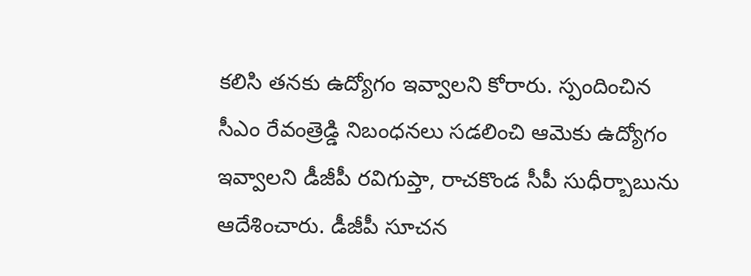కలిసి తనకు ఉద్యోగం ఇవ్వాలని కోరారు. స్పందించిన సీఎం రేవంత్రెడ్డి నిబంధనలు సడలించి ఆమెకు ఉద్యోగం ఇవ్వాలని డీజీపీ రవిగుప్తా, రాచకొండ సీపీ సుధీర్బాబును ఆదేశించారు. డీజీపీ సూచన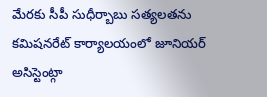మేరకు సీపీ సుధీర్బాబు సత్యలతను కమిషనరేట్ కార్యాలయంలో జూనియర్ అసిస్టెంట్గా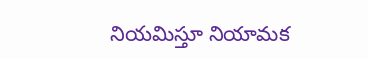నియమిస్తూ నియామక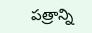పత్రాన్ని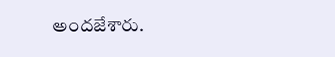అందజేశారు.